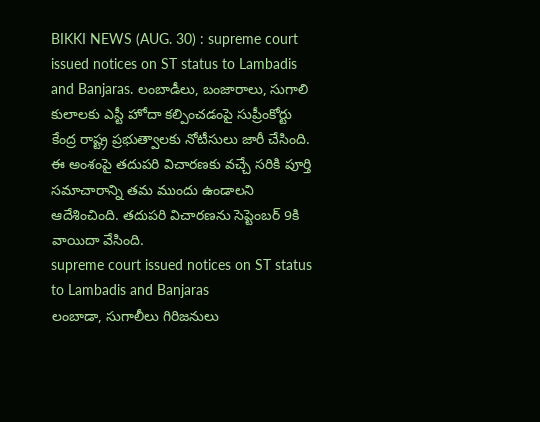BIKKI NEWS (AUG. 30) : supreme court issued notices on ST status to Lambadis and Banjaras. లంబాడీలు, బంజారాలు, సుగాలి కులాలకు ఎస్టీ హోదా కల్పించడంపై సుప్రీంకోర్టు కేంద్ర రాష్ట్ర ప్రభుత్వాలకు నోటీసులు జారీ చేసింది. ఈ అంశంపై తదుపరి విచారణకు వచ్చే సరికి పూర్తి సమాచారాన్ని తమ ముందు ఉండాలని ఆదేశించింది. తదుపరి విచారణను సెప్టెంబర్ 9కి వాయిదా వేసింది.
supreme court issued notices on ST status to Lambadis and Banjaras
లంబాడా, సుగాలీలు గిరిజనులు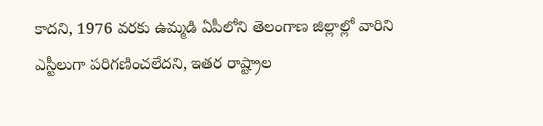కాదని, 1976 వరకు ఉమ్మడి ఏపీలోని తెలంగాణ జిల్లాల్లో వారిని ఎస్టీలుగా పరిగణించలేదని, ఇతర రాష్ట్రాల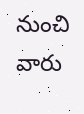నుంచి వారు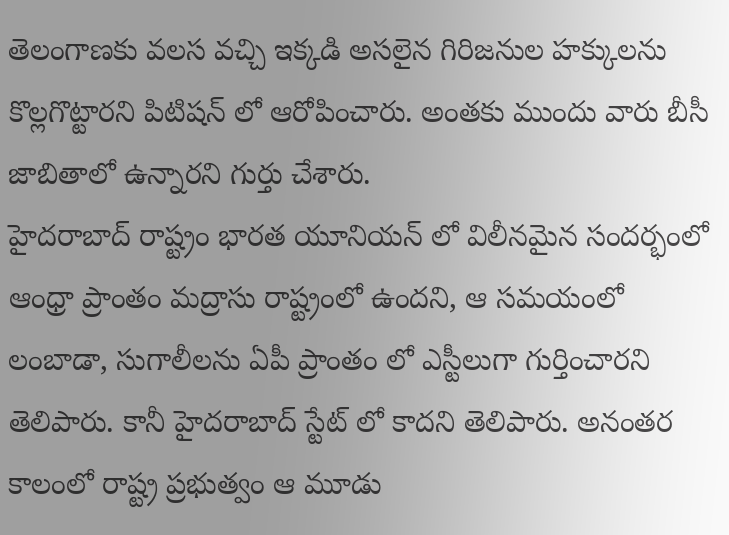తెలంగాణకు వలస వచ్చి ఇక్కడి అసలైన గిరిజనుల హక్కులను కొల్లగొట్టారని పిటిషన్ లో ఆరోపించారు. అంతకు ముందు వారు బీసీ జాబితాలో ఉన్నారని గుర్తు చేశారు.
హైదరాబాద్ రాష్ట్రం భారత యూనియన్ లో విలీనమైన సందర్భంలో ఆంధ్రా ప్రాంతం మద్రాసు రాష్ట్రంలో ఉందని, ఆ సమయంలో లంబాడా, సుగాలీలను ఏపీ ప్రాంతం లో ఎస్టీలుగా గుర్తించారని తెలిపారు. కానీ హైదరాబాద్ స్టేట్ లో కాదని తెలిపారు. అనంతర కాలంలో రాష్ట్ర ప్రభుత్వం ఆ మూడు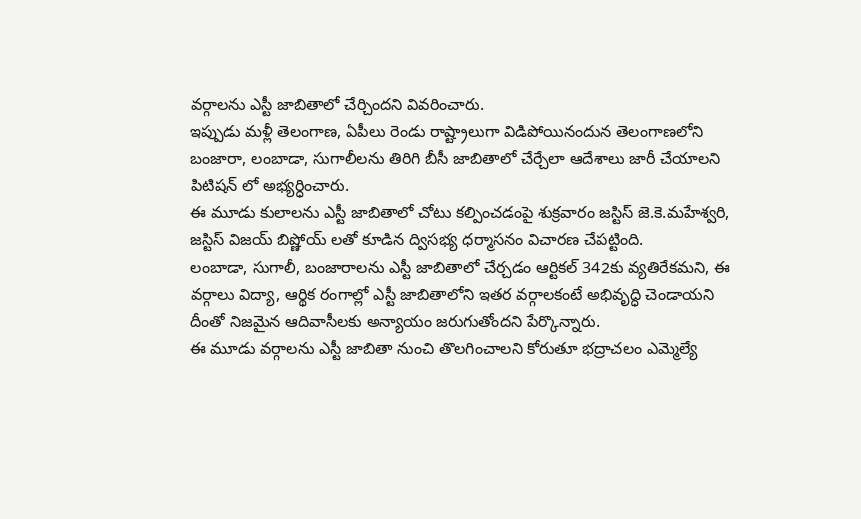వర్గాలను ఎస్టీ జాబితాలో చేర్చిందని వివరించారు.
ఇప్పుడు మళ్లీ తెలంగాణ, ఏపీలు రెండు రాష్ట్రాలుగా విడిపోయినందున తెలంగాణలోని బంజారా, లంబాడా, సుగాలీలను తిరిగి బీసీ జాబితాలో చేర్చేలా ఆదేశాలు జారీ చేయాలని పిటిషన్ లో అభ్యర్ధించారు.
ఈ మూడు కులాలను ఎస్టీ జాబితాలో చోటు కల్పించడంపై శుక్రవారం జస్టిస్ జె.కె.మహేశ్వరి, జస్టిస్ విజయ్ బిష్ణోయ్ లతో కూడిన ద్విసభ్య ధర్మాసనం విచారణ చేపట్టింది.
లంబాడా, సుగాలీ, బంజారాలను ఎస్టీ జాబితాలో చేర్చడం ఆర్టికల్ 342కు వ్యతిరేకమని, ఈ వర్గాలు విద్యా, ఆర్థిక రంగాల్లో ఎస్టీ జాబితాలోని ఇతర వర్గాలకంటే అభివృద్ధి చెండాయని దీంతో నిజమైన ఆదివాసీలకు అన్యాయం జరుగుతోందని పేర్కొన్నారు.
ఈ మూడు వర్గాలను ఎస్టీ జాబితా నుంచి తొలగించాలని కోరుతూ భద్రాచలం ఎమ్మెల్యే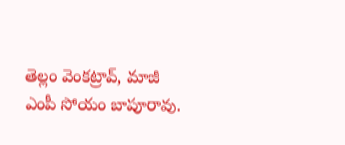తెల్లం వెంకట్రావ్, మాజీ ఎంపీ సోయం బాపూరావు.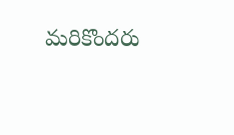మరికొందరు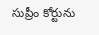సుప్రీం కోర్టును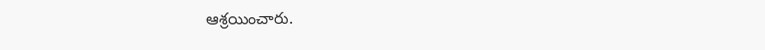ఆశ్రయించారు.